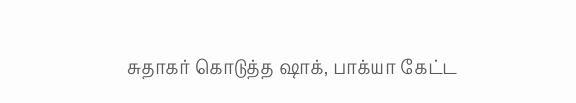சுதாகர் கொடுத்த ஷாக், பாக்யா கேட்ட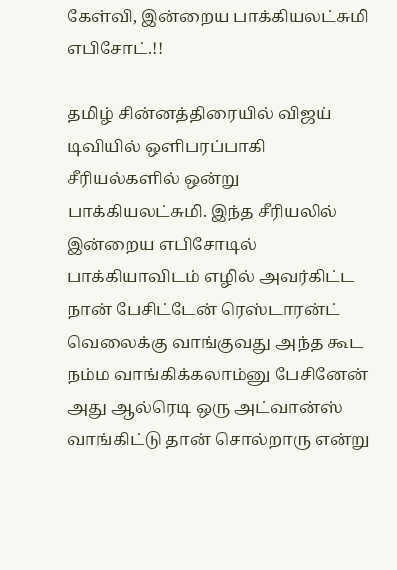கேள்வி, இன்றைய பாக்கியலட்சுமி எபிசோட்.!!

தமிழ் சின்னத்திரையில் விஜய் டிவியில் ஒளிபரப்பாகி சீரியல்களில் ஒன்று பாக்கியலட்சுமி. இந்த சீரியலில் இன்றைய எபிசோடில் பாக்கியாவிடம் எழில் அவர்கிட்ட நான் பேசிட்டேன் ரெஸ்டாரன்ட் வெலைக்கு வாங்குவது அந்த கூட நம்ம வாங்கிக்கலாம்னு பேசினேன் அது ஆல்ரெடி ஒரு அட்வான்ஸ் வாங்கிட்டு தான் சொல்றாரு என்று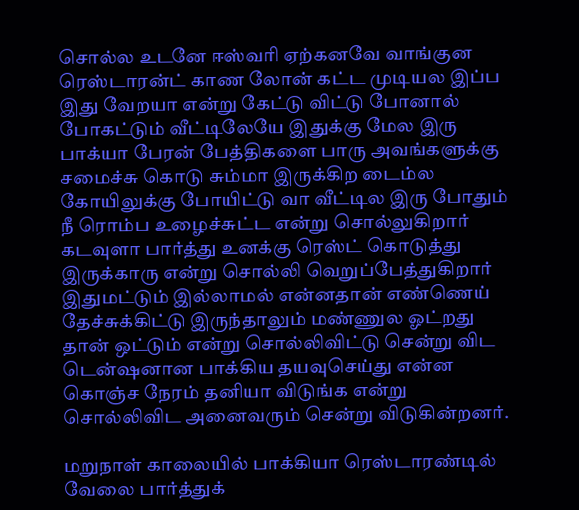சொல்ல உடனே ஈஸ்வரி ஏற்கனவே வாங்குன ரெஸ்டாரன்ட் காண லோன் கட்ட முடியல இப்ப இது வேறயா என்று கேட்டு விட்டு போனால் போகட்டும் வீட்டிலேயே இதுக்கு மேல இரு பாக்யா பேரன் பேத்திகளை பாரு அவங்களுக்கு சமைச்சு கொடு சும்மா இருக்கிற டைம்ல கோயிலுக்கு போயிட்டு வா வீட்டில இரு போதும் நீ ரொம்ப உழைச்சுட்ட என்று சொல்லுகிறார் கடவுளா பார்த்து உனக்கு ரெஸ்ட் கொடுத்து இருக்காரு என்று சொல்லி வெறுப்பேத்துகிறார் இதுமட்டும் இல்லாமல் என்னதான் எண்ணெய் தேச்சுக்கிட்டு இருந்தாலும் மண்ணுல ஓட்றது தான் ஒட்டும் என்று சொல்லிவிட்டு சென்று விட டென்ஷனான பாக்கிய தயவுசெய்து என்ன கொஞ்ச நேரம் தனியா விடுங்க என்று சொல்லிவிட அனைவரும் சென்று விடுகின்றனர்.

மறுநாள் காலையில் பாக்கியா ரெஸ்டாரண்டில் வேலை பார்த்துக்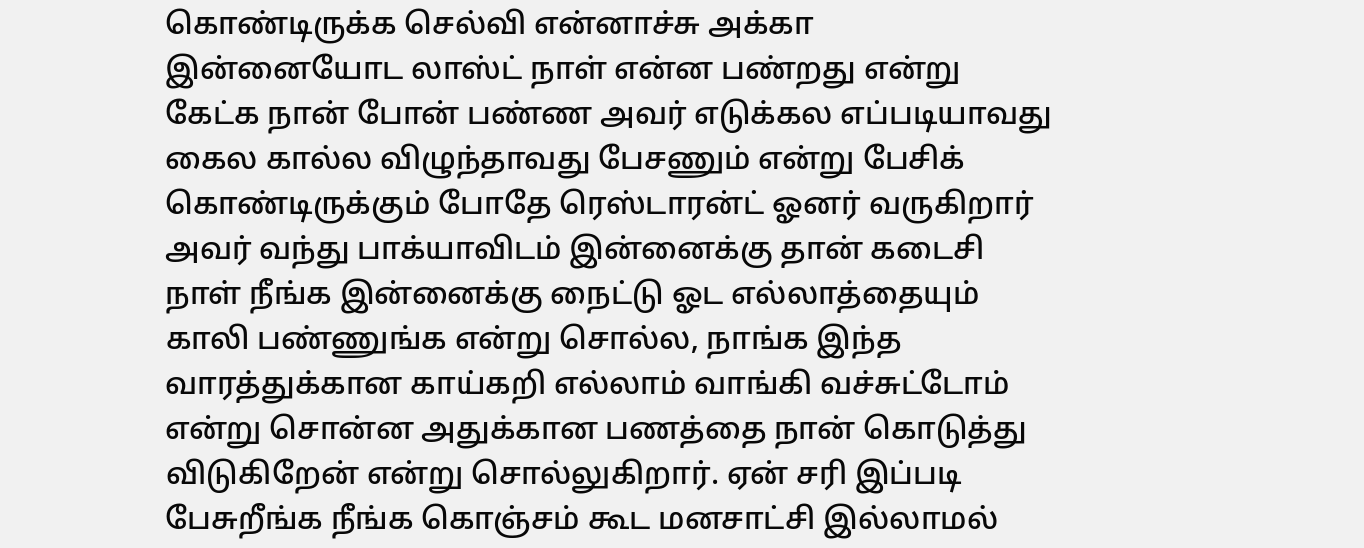கொண்டிருக்க செல்வி என்னாச்சு அக்கா இன்னையோட லாஸ்ட் நாள் என்ன பண்றது என்று கேட்க நான் போன் பண்ண அவர் எடுக்கல எப்படியாவது கைல கால்ல விழுந்தாவது பேசணும் என்று பேசிக் கொண்டிருக்கும் போதே ரெஸ்டாரன்ட் ஓனர் வருகிறார் அவர் வந்து பாக்யாவிடம் இன்னைக்கு தான் கடைசி நாள் நீங்க இன்னைக்கு நைட்டு ஓட எல்லாத்தையும் காலி பண்ணுங்க என்று சொல்ல, நாங்க இந்த வாரத்துக்கான காய்கறி எல்லாம் வாங்கி வச்சுட்டோம் என்று சொன்ன அதுக்கான பணத்தை நான் கொடுத்து விடுகிறேன் என்று சொல்லுகிறார். ஏன் சரி இப்படி பேசுறீங்க நீங்க கொஞ்சம் கூட மனசாட்சி இல்லாமல்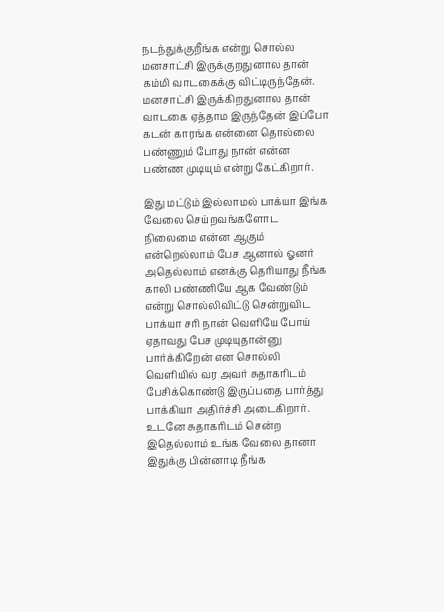நடந்துக்குறீங்க என்று சொல்ல மனசாட்சி இருக்குறதுனால தான் கம்மி வாடகைக்கு விட்டிருந்தேன். மனசாட்சி இருக்கிறதுனால தான் வாடகை ஏத்தாம இருந்தேன் இப்போ கடன் காரங்க என்னை தொல்லை பண்ணும் போது நான் என்ன பண்ண முடியும் என்று கேட்கிறார்.

இது மட்டும் இல்லாமல் பாக்யா இங்க வேலை செய்றவங்களோட நிலைமை என்ன ஆகும் என்றெல்லாம் பேச ஆனால் ஓனர் அதெல்லாம் எனக்கு தெரியாது நீங்க காலி பண்ணியே ஆக வேண்டும் என்று சொல்லிவிட்டு சென்றுவிட பாக்யா சரி நான் வெளியே போய் ஏதாவது பேச முடியுதான்னு பார்க்கிறேன் என சொல்லி வெளியில் வர அவர் சுதாகரிடம் பேசிக்கொண்டு இருப்பதை பார்த்து பாக்கியா அதிர்ச்சி அடைகிறார். உடனே சுதாகரிடம் சென்ற இதெல்லாம் உங்க வேலை தானா இதுக்கு பின்னாடி நீங்க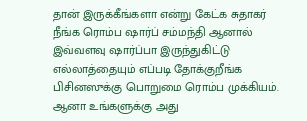தான் இருக்கீங்களா என்று கேட்க சுதாகர் நீங்க ரொம்ப ஷார்ப் சம்மந்தி ஆனால் இவ்வளவு ஷார்ப்பா இருந்துகிட்டு எல்லாத்தையும் எப்படி தோக்குறீங்க பிசினஸுக்கு பொறுமை ரொம்ப முக்கியம். ஆனா உங்களுக்கு அது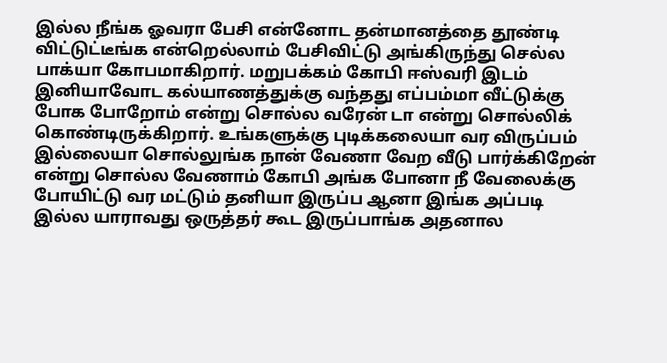இல்ல நீங்க ஓவரா பேசி என்னோட தன்மானத்தை தூண்டி விட்டுட்டீங்க என்றெல்லாம் பேசிவிட்டு அங்கிருந்து செல்ல பாக்யா கோபமாகிறார். மறுபக்கம் கோபி ஈஸ்வரி இடம் இனியாவோட கல்யாணத்துக்கு வந்தது எப்பம்மா வீட்டுக்கு போக போறோம் என்று சொல்ல வரேன் டா என்று சொல்லிக் கொண்டிருக்கிறார். உங்களுக்கு புடிக்கலையா வர விருப்பம் இல்லையா சொல்லுங்க நான் வேணா வேற வீடு பார்க்கிறேன் என்று சொல்ல வேணாம் கோபி அங்க போனா நீ வேலைக்கு போயிட்டு வர மட்டும் தனியா இருப்ப ஆனா இங்க அப்படி இல்ல யாராவது ஒருத்தர் கூட இருப்பாங்க அதனால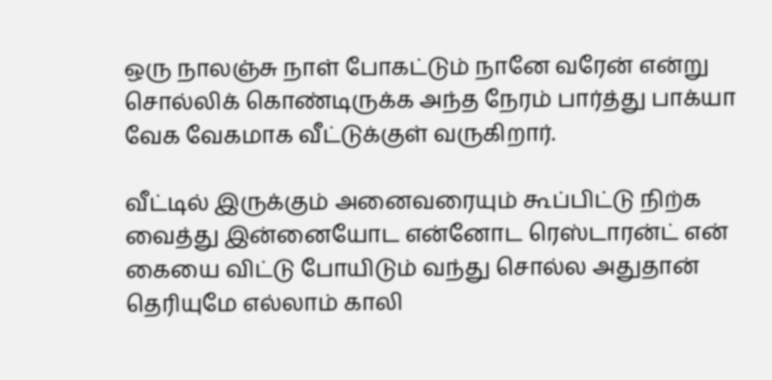ஒரு நாலஞ்சு நாள் போகட்டும் நானே வரேன் என்று சொல்லிக் கொண்டிருக்க அந்த நேரம் பார்த்து பாக்யா வேக வேகமாக வீட்டுக்குள் வருகிறார்.

வீட்டில் இருக்கும் அனைவரையும் கூப்பிட்டு நிற்க வைத்து இன்னையோட என்னோட ரெஸ்டாரன்ட் என் கையை விட்டு போயிடும் வந்து சொல்ல அதுதான் தெரியுமே எல்லாம் காலி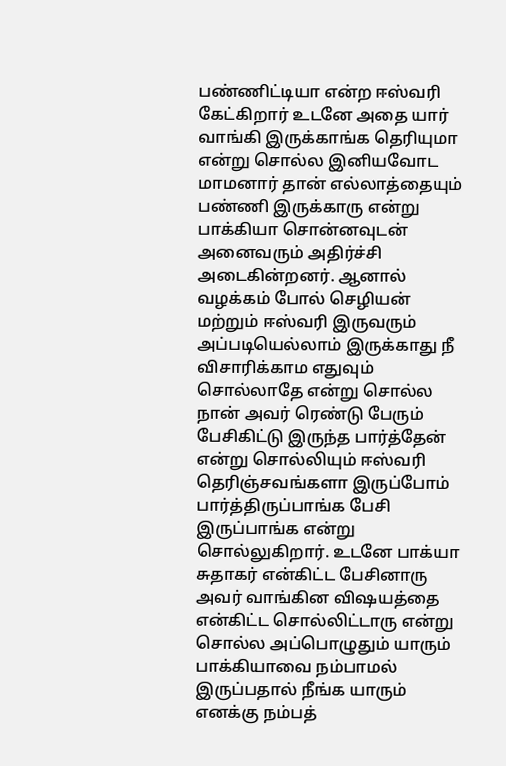பண்ணிட்டியா என்ற ஈஸ்வரி கேட்கிறார் உடனே அதை யார் வாங்கி இருக்காங்க தெரியுமா என்று சொல்ல இனியவோட மாமனார் தான் எல்லாத்தையும் பண்ணி இருக்காரு என்று பாக்கியா சொன்னவுடன் அனைவரும் அதிர்ச்சி அடைகின்றனர். ஆனால் வழக்கம் போல் செழியன் மற்றும் ஈஸ்வரி இருவரும் அப்படியெல்லாம் இருக்காது நீ விசாரிக்காம எதுவும் சொல்லாதே என்று சொல்ல நான் அவர் ரெண்டு பேரும் பேசிகிட்டு இருந்த பார்த்தேன் என்று சொல்லியும் ஈஸ்வரி தெரிஞ்சவங்களா இருப்போம் பார்த்திருப்பாங்க பேசி இருப்பாங்க என்று சொல்லுகிறார். உடனே பாக்யா சுதாகர் என்கிட்ட பேசினாரு அவர் வாங்கின விஷயத்தை என்கிட்ட சொல்லிட்டாரு என்று சொல்ல அப்பொழுதும் யாரும் பாக்கியாவை நம்பாமல் இருப்பதால் நீங்க யாரும் எனக்கு நம்பத்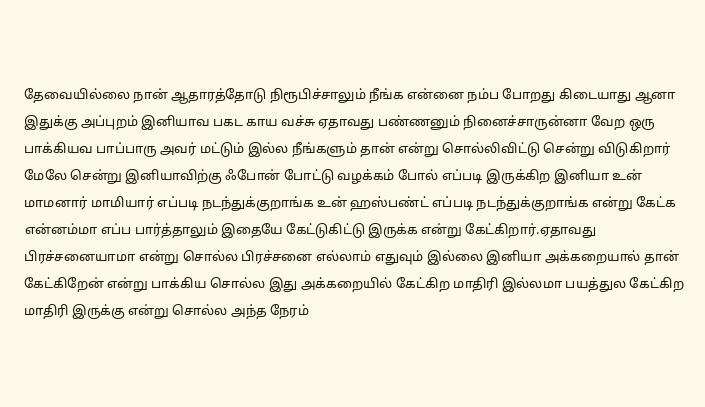தேவையில்லை நான் ஆதாரத்தோடு நிரூபிச்சாலும் நீங்க என்னை நம்ப போறது கிடையாது ஆனா இதுக்கு அப்புறம் இனியாவ பகட காய வச்சு ஏதாவது பண்ணனும் நினைச்சாருன்னா வேற ஒரு பாக்கியவ பாப்பாரு அவர் மட்டும் இல்ல நீங்களும் தான் என்று சொல்லிவிட்டு சென்று விடுகிறார் மேலே சென்று இனியாவிற்கு ஃபோன் போட்டு வழக்கம் போல் எப்படி இருக்கிற இனியா உன் மாமனார் மாமியார் எப்படி நடந்துக்குறாங்க உன் ஹஸ்பண்ட் எப்படி நடந்துக்குறாங்க என்று கேட்க என்னம்மா எப்ப பார்த்தாலும் இதையே கேட்டுகிட்டு இருக்க என்று கேட்கிறார்.ஏதாவது பிரச்சனையாமா என்று சொல்ல பிரச்சனை எல்லாம் எதுவும் இல்லை இனியா அக்கறையால் தான் கேட்கிறேன் என்று பாக்கிய சொல்ல இது அக்கறையில் கேட்கிற மாதிரி இல்லமா பயத்துல கேட்கிற மாதிரி இருக்கு என்று சொல்ல அந்த நேரம்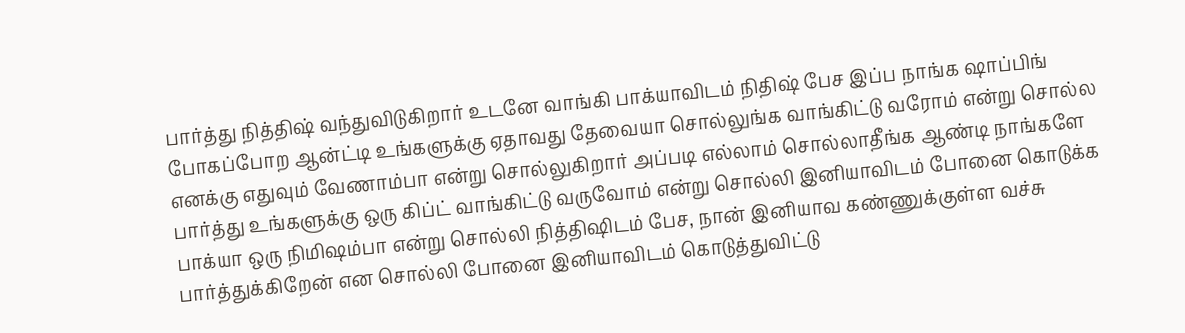பார்த்து நித்திஷ் வந்துவிடுகிறார் உடனே வாங்கி பாக்யாவிடம் நிதிஷ் பேச இப்ப நாங்க ஷாப்பிங் போகப்போற ஆன்ட்டி உங்களுக்கு ஏதாவது தேவையா சொல்லுங்க வாங்கிட்டு வரோம் என்று சொல்ல எனக்கு எதுவும் வேணாம்பா என்று சொல்லுகிறார் அப்படி எல்லாம் சொல்லாதீங்க ஆண்டி நாங்களே பார்த்து உங்களுக்கு ஒரு கிப்ட் வாங்கிட்டு வருவோம் என்று சொல்லி இனியாவிடம் போனை கொடுக்க பாக்யா ஒரு நிமிஷம்பா என்று சொல்லி நித்திஷிடம் பேச, நான் இனியாவ கண்ணுக்குள்ள வச்சு பார்த்துக்கிறேன் என சொல்லி போனை இனியாவிடம் கொடுத்துவிட்டு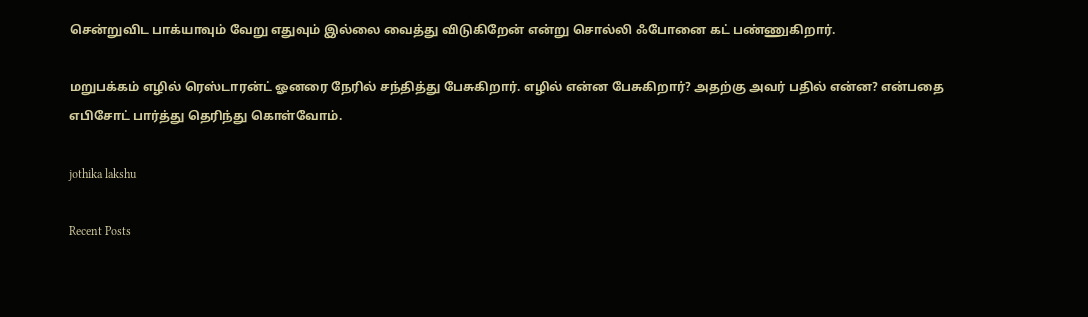சென்றுவிட பாக்யாவும் வேறு எதுவும் இல்லை வைத்து விடுகிறேன் என்று சொல்லி ஃபோனை கட் பண்ணுகிறார்.

மறுபக்கம் எழில் ரெஸ்டாரன்ட் ஓனரை நேரில் சந்தித்து பேசுகிறார். எழில் என்ன பேசுகிறார்? அதற்கு அவர் பதில் என்ன? என்பதை எபிசோட் பார்த்து தெரிந்து கொள்வோம்.

jothika lakshu

Recent Posts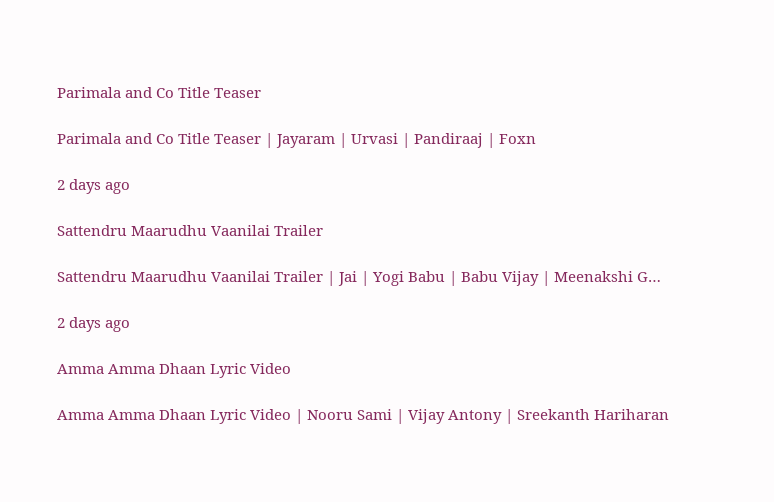Parimala and Co Title Teaser

Parimala and Co Title Teaser | Jayaram | Urvasi | Pandiraaj | Foxn

2 days ago

Sattendru Maarudhu Vaanilai Trailer

Sattendru Maarudhu Vaanilai Trailer | Jai | Yogi Babu | Babu Vijay | Meenakshi G…

2 days ago

Amma Amma Dhaan Lyric Video

Amma Amma Dhaan Lyric Video | Nooru Sami | Vijay Antony | Sreekanth Hariharan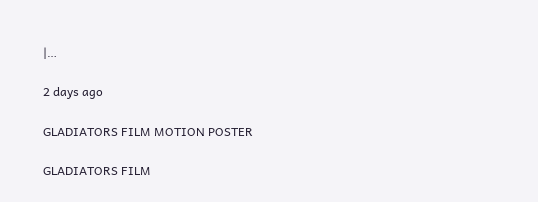|…

2 days ago

GLADIATORS FILM MOTION POSTER

GLADIATORS FILM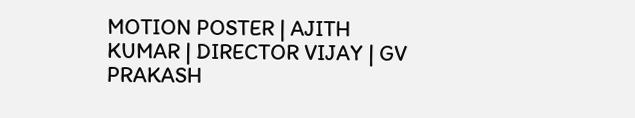MOTION POSTER | AJITH KUMAR | DIRECTOR VIJAY | GV PRAKASH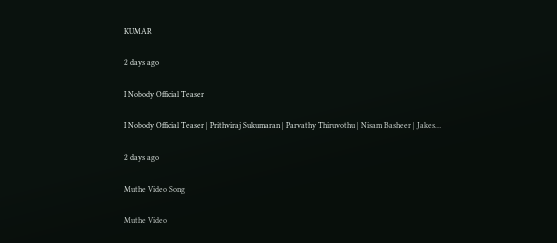KUMAR

2 days ago

I Nobody Official Teaser

I Nobody Official Teaser | Prithviraj Sukumaran | Parvathy Thiruvothu | Nisam Basheer | Jakes…

2 days ago

Muthe Video Song

Muthe Video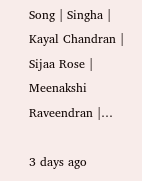Song | Singha | Kayal Chandran | Sijaa Rose | Meenakshi Raveendran |…

3 days ago